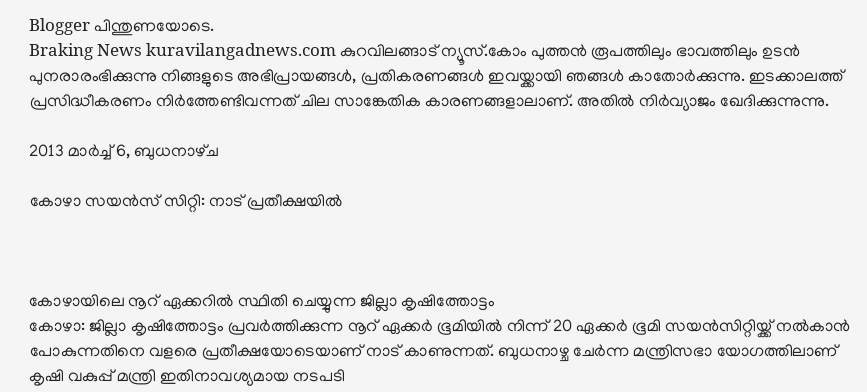Blogger പിന്തുണയോടെ.
Braking News kuravilangadnews.com കുറവിലങ്ങാട് ന്യൂസ്.കോം പുത്തന്‍ രൂപത്തിലും ഭാവത്തിലും ഉടന്‍ പുനരാരംഭിക്കുന്നു നിങ്ങളുടെ അഭിപ്രായങ്ങള്‍, പ്രതികരണങ്ങള്‍ ഇവയ്ക്കായി ഞങ്ങള്‍ കാതോര്‍ക്കുന്നു. ഇടക്കാലത്ത് പ്രസിദ്ധീകരണം നിര്‍ത്തേണ്ടിവന്നത് ചില സാങ്കേതിക കാരണങ്ങളാലാണ്. അതില്‍ നിര്‍വ്യാജം ഖേദിക്കുന്നുന്നു.

2013 മാർച്ച് 6, ബുധനാഴ്‌ച

കോഴാ സയന്‍സ് സിറ്റി: നാട് പ്രതീക്ഷയില്‍



കോഴായിലെ നൂറ് ഏക്കറില്‍ സ്ഥിതി ചെയ്യുന്ന ജില്ലാ കൃഷിത്തോട്ടം
കോഴാ: ജില്ലാ കൃഷിത്തോട്ടം പ്രവര്‍ത്തിക്കുന്ന നൂറ് ഏക്കര്‍ ഭൂമിയില്‍ നിന്ന് 20 ഏക്കര്‍ ഭൂമി സയന്‍സിറ്റിയ്ക്ക് നല്‍കാന്‍ പോകുന്നതിനെ വളരെ പ്രതീക്ഷയോടെയാണ് നാട് കാണുന്നത്. ബുധനാഴ്ച ചേര്‍ന്ന മന്ത്രിസഭാ യോഗത്തിലാണ് കൃഷി വകുപ്പ് മന്ത്രി ഇതിനാവശ്യമായ നടപടി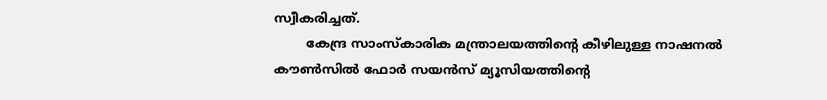സ്വീകരിച്ചത്.
        കേന്ദ്ര സാംസ്‌കാരിക മന്ത്രാലയത്തിന്റെ കീഴിലുള്ള നാഷനല്‍ കൗണ്‍സില്‍ ഫോര്‍ സയന്‍സ് മ്യൂസിയത്തിന്റെ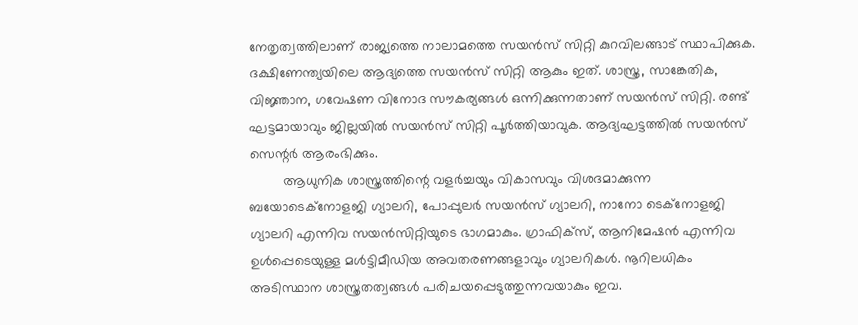നേതൃത്വത്തിലാണ് രാജ്യത്തെ നാലാമത്തെ സയന്‍സ് സിറ്റി കുറവിലങ്ങാട് സ്ഥാപിക്കുക. ദക്ഷിണേന്ത്യയിലെ ആദ്യത്തെ സയന്‍സ് സിറ്റി ആകും ഇത്. ശാസ്ത്ര, സാങ്കേതിക, വിജ്ഞാന, ഗവേഷണ വിനോദ സൗകര്യങ്ങള്‍ ഒന്നിക്കുന്നതാണ് സയന്‍സ് സിറ്റി. രണ്ട് ഘട്ടമായാവും ജില്ലയില്‍ സയന്‍സ് സിറ്റി പൂര്‍ത്തിയാവുക. ആദ്യഘട്ടത്തില്‍ സയന്‍സ് സെന്റര്‍ ആരംഭിക്കും.
         ആധുനിക ശാസ്ത്രത്തിന്റെ വളര്‍ച്ചയും വികാസവും വിശദമാക്കുന്ന ബയോടെക്‌നോളജി ഗ്യാലറി, പോപ്പുലര്‍ സയന്‍സ് ഗ്യാലറി, നാനോ ടെക്‌നോളജി ഗ്യാലറി എന്നിവ സയന്‍സിറ്റിയുടെ ഭാഗമാകും. ഗ്രാഫിക്‌സ്, ആനിമേഷന്‍ എന്നിവ ഉള്‍പ്പെടെയുള്ള മള്‍ട്ടിമീഡിയ അവതരണങ്ങളാവും ഗ്യാലറികള്‍. നൂറിലധികം അടിസ്ഥാന ശാസ്ത്രതത്വങ്ങള്‍ പരിചയപ്പെടുത്തുന്നവയാകും ഇവ.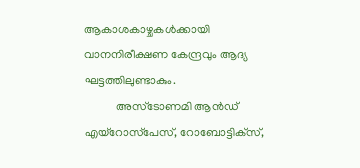ആകാശകാഴ്ചകള്‍ക്കായി വാനനിരീക്ഷണ കേന്ദ്രവും ആദ്യ ഘട്ടത്തിലുണ്ടാകും.
           അസ്‌ടോണമി ആന്‍ഡ് എയ്‌റോസ്‌പേസ്, റോബോട്ടിക്‌സ്,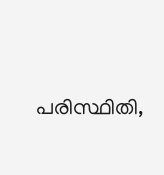പരിസ്ഥിതി,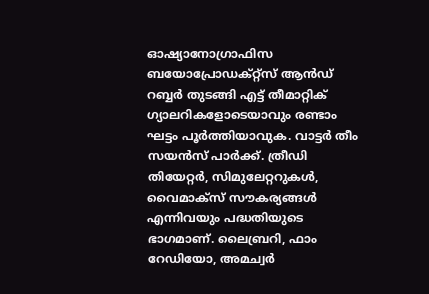ഓഷ്യാനോഗ്രാഫിസ ബയോപ്രോഡക്റ്റ്‌സ് ആന്‍ഡ് റബ്ബര്‍ തുടങ്ങി എട്ട് തീമാറ്റിക് ഗ്യാലറികളോടെയാവും രണ്ടാം ഘട്ടം പൂര്‍ത്തിയാവുക. വാട്ടര്‍ തീം സയന്‍സ് പാര്‍ക്ക്. ത്രീഡി തിയേറ്റര്‍, സിമുലേറ്ററുകള്‍, വൈമാക്‌സ് സൗകര്യങ്ങള്‍ എന്നിവയും പദ്ധതിയുടെ ഭാഗമാണ്. ലൈബ്രറി, ഫാം റേഡിയോ, അമച്വര്‍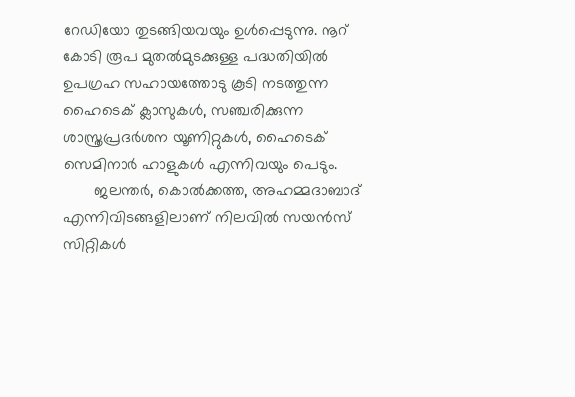റേഡിയോ തുടങ്ങിയവയും ഉള്‍പ്പെടുന്നു. നൂറ് കോടി രൂപ മുതല്‍മുടക്കുള്ള പദ്ധതിയില്‍ ഉപഗ്രഹ സഹായത്തോടു കൂടി നടത്തുന്ന ഹൈടെക് ക്ലാസുകള്‍, സഞ്ചരിക്കുന്ന ശാസ്ത്രപ്രദര്‍ശന യൂണിറ്റുകള്‍, ഹൈടെക് സെമിനാര്‍ ഹാളുകള്‍ എന്നിവയും പെടും.
       ജലന്തര്‍, കൊല്‍ക്കത്ത, അഹമ്മദാബാദ് എന്നിവിടങ്ങളിലാണ് നിലവില്‍ സയന്‍സ് സിറ്റികള്‍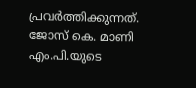പ്രവര്‍ത്തിക്കുന്നത്. ജോസ് കെ. മാണി എം.പി.യുടെ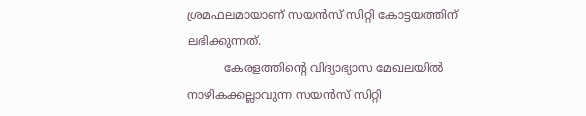ശ്രമഫലമായാണ് സയന്‍സ് സിറ്റി കോട്ടയത്തിന് ലഭിക്കുന്നത്.
          കേരളത്തിന്റെ വിദ്യാഭ്യാസ മേഖലയില്‍ നാഴികക്കല്ലാവുന്ന സയന്‍സ് സിറ്റി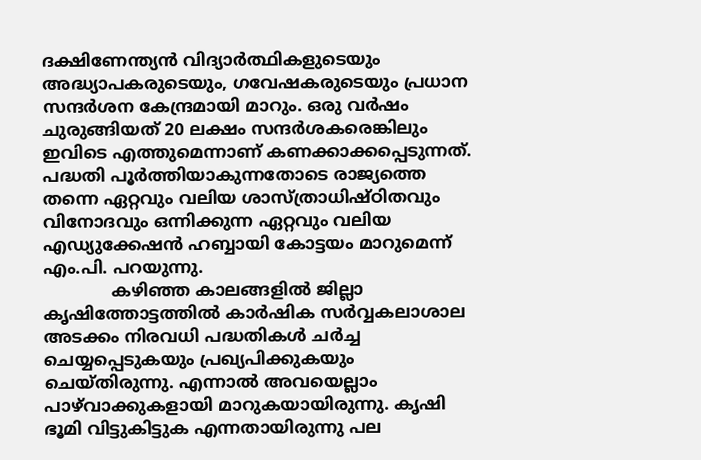ദക്ഷിണേന്ത്യന്‍ വിദ്യാര്‍ത്ഥികളുടെയും അദ്ധ്യാപകരുടെയും, ഗവേഷകരുടെയും പ്രധാന സന്ദര്‍ശന കേന്ദ്രമായി മാറും. ഒരു വര്‍ഷം ചുരുങ്ങിയത് 20 ലക്ഷം സന്ദര്‍ശകരെങ്കിലും ഇവിടെ എത്തുമെന്നാണ് കണക്കാക്കപ്പെടുന്നത്. പദ്ധതി പൂര്‍ത്തിയാകുന്നതോടെ രാജ്യത്തെ തന്നെ ഏറ്റവും വലിയ ശാസ്ത്രാധിഷ്ഠിതവും വിനോദവും ഒന്നിക്കുന്ന ഏറ്റവും വലിയ എഡ്യുക്കേഷന്‍ ഹബ്ബായി കോട്ടയം മാറുമെന്ന് എം.പി. പറയുന്നു.
             കഴിഞ്ഞ കാലങ്ങളില്‍ ജില്ലാ കൃഷിത്തോട്ടത്തില്‍ കാര്‍ഷിക സര്‍വ്വകലാശാല അടക്കം നിരവധി പദ്ധതികള്‍ ചര്‍ച്ച ചെയ്യപ്പെടുകയും പ്രഖ്യപിക്കുകയും ചെയ്തിരുന്നു. എന്നാല്‍ അവയെല്ലാം പാഴ്‌വാക്കുകളായി മാറുകയായിരുന്നു. കൃഷി ഭൂമി വിട്ടുകിട്ടുക എന്നതായിരുന്നു പല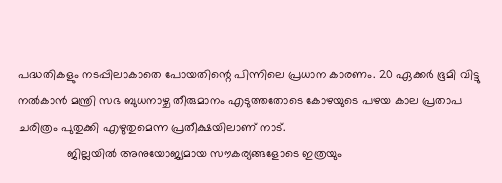പദ്ധതികളും നടപ്പിലാകാതെ പോയതിന്റെ പിന്നിലെ പ്രധാന കാരണം. 20 ഏക്കര്‍ ഭൂമി വിട്ടു നല്‍കാന്‍ മന്ത്രി സഭ ബുധനാഴ്ച തീരുമാനം എടുത്തതോടെ കോഴയുടെ പഴയ കാല പ്രതാപ ചരിത്രം പുതുക്കി എഴുതുമെന്ന പ്രതീക്ഷയിലാണ് നാട്.
               ജില്ലയില്‍ അനുയോജ്യമായ സൗകര്യങ്ങളോടെ ഇത്രയും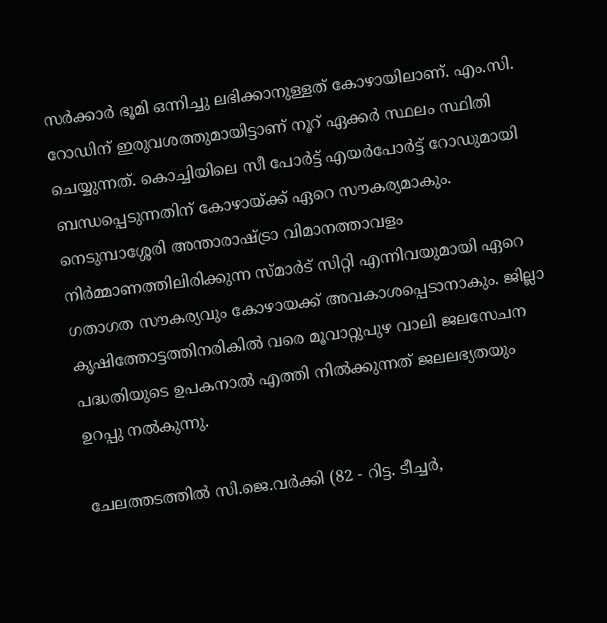സര്‍ക്കാര്‍ ഭൂമി ഒന്നിച്ചു ലഭിക്കാനുള്ളത് കോഴായിലാണ്. എം.സി. റോഡിന് ഇരുവശത്തുമായിട്ടാണ് നൂറ് ഏക്കര്‍ സ്ഥലം സ്ഥിതി ചെയ്യുന്നത്. കൊച്ചിയിലെ സീ പോര്‍ട്ട് എയര്‍പോര്‍ട്ട് റോഡുമായി ബന്ധപ്പെടുന്നതിന് കോഴായ്ക്ക് ഏറെ സൗകര്യമാകും. നെടുമ്പാശ്ശേരി അന്താരാഷ്ട്രാ വിമാനത്താവളം നിര്‍മ്മാണത്തിലിരിക്കുന്ന സ്മാര്‍ട് സിറ്റി എന്നിവയുമായി ഏറെ ഗതാഗത സൗകര്യവും കോഴായക്ക് അവകാശപ്പെടാനാകും. ജില്ലാ കൃഷിത്തോട്ടത്തിനരികില്‍ വരെ മൂവാറ്റുപുഴ വാലി ജലസേചന പദ്ധതിയുടെ ഉപകനാല്‍ എത്തി നില്‍ക്കുന്നത് ജലലഭ്യതയും ഉറപ്പു നല്‍കുന്നു.

ചേലത്തടത്തില്‍ സി.ജെ.വര്‍ക്കി (82 - റിട്ട. ടീച്ചര്‍,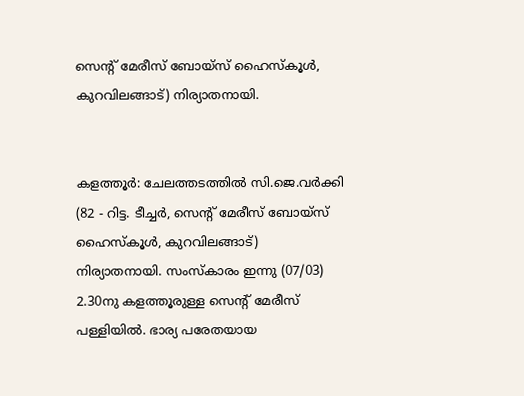സെന്റ് മേരീസ് ബോയ്‌സ് ഹൈസ്‌കൂള്‍, കുറവിലങ്ങാട്) നിര്യാതനായി.


കളത്തൂര്‍: ചേലത്തടത്തില്‍ സി.ജെ.വര്‍ക്കി (82 - റിട്ട. ടീച്ചര്‍, സെന്റ് മേരീസ് ബോയ്‌സ് ഹൈസ്‌കൂള്‍, കുറവിലങ്ങാട്) നിര്യാതനായി. സംസ്‌കാരം ഇന്നു (07/03) 2.30നു കളത്തൂരുള്ള സെന്റ് മേരീസ് പള്ളിയില്‍. ഭാര്യ പരേതയായ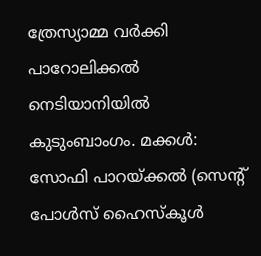ത്രേസ്യാമ്മ വര്‍ക്കി പാറോലിക്കല്‍ നെടിയാനിയില്‍ കുടുംബാംഗം. മക്കള്‍: സോഫി പാറയ്ക്കല്‍ (സെന്റ് പോള്‍സ് ഹൈസ്‌കൂള്‍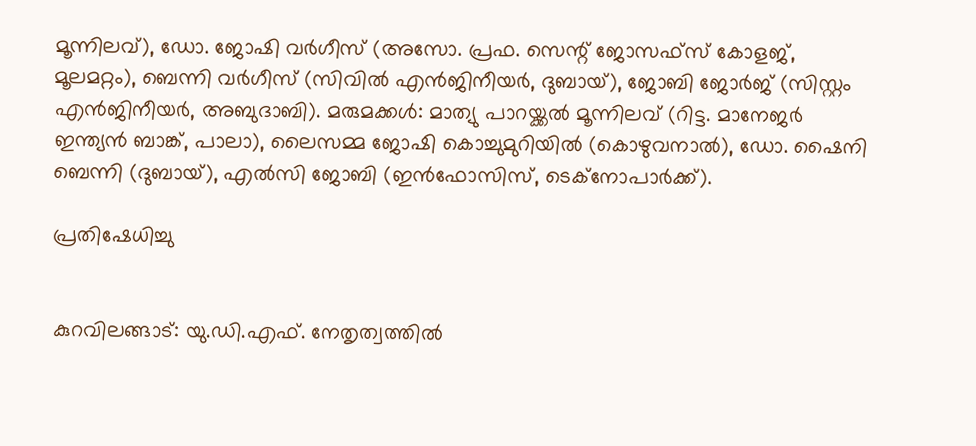മൂന്നിലവ്), ഡോ. ജോഷി വര്‍ഗീസ് (അസോ. പ്രഫ. സെന്റ് ജോസഫ്‌സ് കോളജ്, മൂലമറ്റം), ബെന്നി വര്‍ഗീസ് (സിവില്‍ എന്‍ജിനീയര്‍, ദുബായ്), ജോബി ജോര്‍ജ് (സിസ്റ്റം എന്‍ജിനീയര്‍, അബുദാബി). മരുമക്കള്‍: മാത്യു പാറയ്ക്കല്‍ മൂന്നിലവ് (റിട്ട. മാനേജര്‍ ഇന്ത്യന്‍ ബാങ്ക്, പാലാ), ലൈസമ്മ ജോഷി കൊച്ചുമുറിയില്‍ (കൊഴുവനാല്‍), ഡോ. ഷൈനി ബെന്നി (ദുബായ്), എല്‍സി ജോബി (ഇന്‍ഫോസിസ്, ടെക്‌നോപാര്‍ക്ക്).

പ്രതിഷേധിച്ചു


കുറവിലങ്ങാട്: യു.ഡി.എഫ്. നേതൃത്വത്തില്‍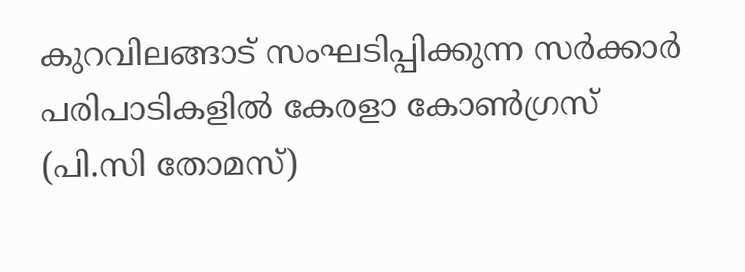കുറവിലങ്ങാട് സംഘടിപ്പിക്കുന്ന സര്‍ക്കാര്‍ പരിപാടികളില്‍ കേരളാ കോണ്‍ഗ്രസ് (പി.സി തോമസ്)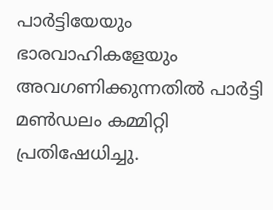പാര്‍ട്ടിയേയും ഭാരവാഹികളേയും അവഗണിക്കുന്നതില്‍ പാര്‍ട്ടി മണ്‍ഡലം കമ്മിറ്റി പ്രതിഷേധിച്ചു.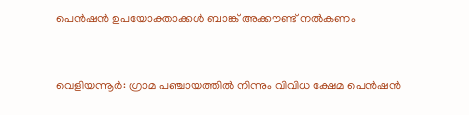പെന്‍ഷന്‍ ഉപയോക്താക്കള്‍ ബാങ്ക് അക്കൗണ്ട് നല്‍കണം


വെളിയന്നൂര്‍: ഗ്രാമ പഞ്ചായത്തില്‍ നിന്നും വിവിധ ക്ഷേമ പെന്‍ഷന്‍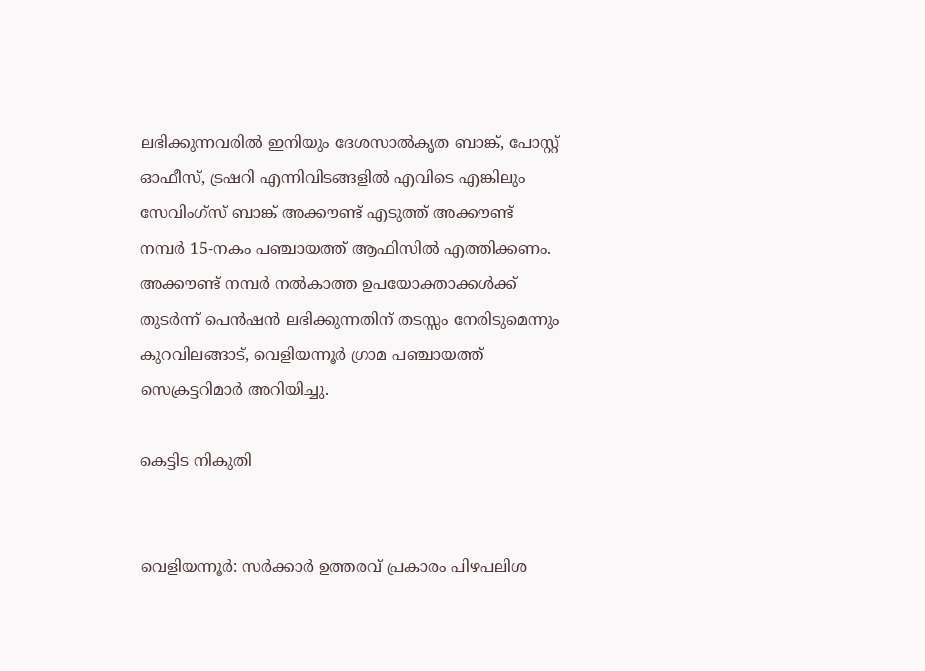ലഭിക്കുന്നവരില്‍ ഇനിയും ദേശസാല്‍കൃത ബാങ്ക്, പോസ്റ്റ് ഓഫീസ്, ട്രഷറി എന്നിവിടങ്ങളില്‍ എവിടെ എങ്കിലും സേവിംഗ്‌സ് ബാങ്ക് അക്കൗണ്ട് എടുത്ത് അക്കൗണ്ട് നമ്പര്‍ 15-നകം പഞ്ചായത്ത് ആഫിസില്‍ എത്തിക്കണം. അക്കൗണ്ട് നമ്പര്‍ നല്‍കാത്ത ഉപയോക്താക്കള്‍ക്ക് തുടര്‍ന്ന് പെന്‍ഷന്‍ ലഭിക്കുന്നതിന് തടസ്സം നേരിടുമെന്നും കുറവിലങ്ങാട്, വെളിയന്നൂര്‍ ഗ്രാമ പഞ്ചായത്ത് സെക്രട്ടറിമാര്‍ അറിയിച്ചു.

കെട്ടിട നികുതി


വെളിയന്നൂര്‍: സര്‍ക്കാര്‍ ഉത്തരവ് പ്രകാരം പിഴപലിശ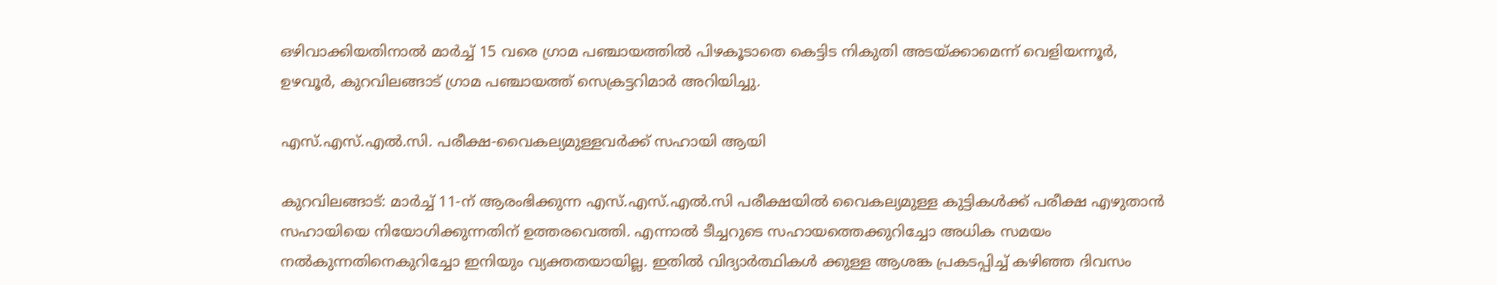ഒഴിവാക്കിയതിനാല്‍ മാര്‍ച്ച് 15 വരെ ഗ്രാമ പഞ്ചായത്തില്‍ പിഴകൂടാതെ കെട്ടിട നികുതി അടയ്ക്കാമെന്ന് വെളിയന്നൂര്‍, ഉഴവൂര്‍, കുറവിലങ്ങാട് ഗ്രാമ പഞ്ചായത്ത് സെക്രട്ടറിമാര്‍ അറിയിച്ചു.

എസ്.എസ്.എല്‍.സി. പരീക്ഷ-വൈകല്യമുള്ളവര്‍ക്ക് സഹായി ആയി

കുറവിലങ്ങാട്: മാര്‍ച്ച് 11-ന് ആരംഭിക്കുന്ന എസ്.എസ്.എല്‍.സി പരീക്ഷയില്‍ വൈകല്യമുള്ള കുട്ടികള്‍ക്ക് പരീക്ഷ എഴുതാന്‍ സഹായിയെ നിയോഗിക്കുന്നതിന് ഉത്തരവെത്തി. എന്നാല്‍ ടീച്ചറുടെ സഹായത്തെക്കുറിച്ചോ അധിക സമയം നല്‍കുന്നതിനെകുറിച്ചോ ഇനിയും വ്യക്തതയായില്ല. ഇതില്‍ വിദ്യാര്‍ത്ഥികള്‍ ക്കുള്ള ആശങ്ക പ്രകടപ്പിച്ച് കഴിഞ്ഞ ദിവസം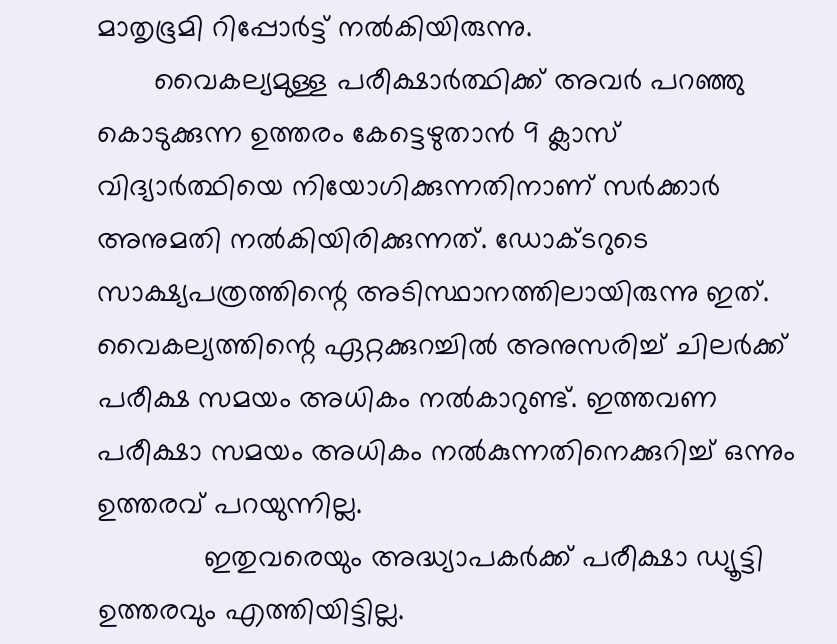മാതൃഭൂമി റിപ്പോര്‍ട്ട് നല്‍കിയിരുന്നു.
       വൈകല്യമുള്ള പരീക്ഷാര്‍ത്ഥിക്ക് അവര്‍ പറഞ്ഞു കൊടുക്കുന്ന ഉത്തരം കേട്ടെഴുതാന്‍ 9 ക്ലാസ് വിദ്യാര്‍ത്ഥിയെ നിയോഗിക്കുന്നതിനാണ് സര്‍ക്കാര്‍ അനുമതി നല്‍കിയിരിക്കുന്നത്. ഡോക്ടറുടെ സാക്ഷ്യപത്രത്തിന്റെ അടിസ്ഥാനത്തിലായിരുന്നു ഇത്. വൈകല്യത്തിന്റെ ഏറ്റക്കുറച്ചില്‍ അനുസരിച്ച് ചിലര്‍ക്ക് പരീക്ഷ സമയം അധികം നല്‍കാറുണ്ട്. ഇത്തവണ പരീക്ഷാ സമയം അധികം നല്‍കുന്നതിനെക്കുറിച്ച് ഒന്നും ഉത്തരവ് പറയുന്നില്ല.
             ഇതുവരെയും അദ്ധ്യാപകര്‍ക്ക് പരീക്ഷാ ഡ്യൂട്ടി ഉത്തരവും എത്തിയിട്ടില്ല.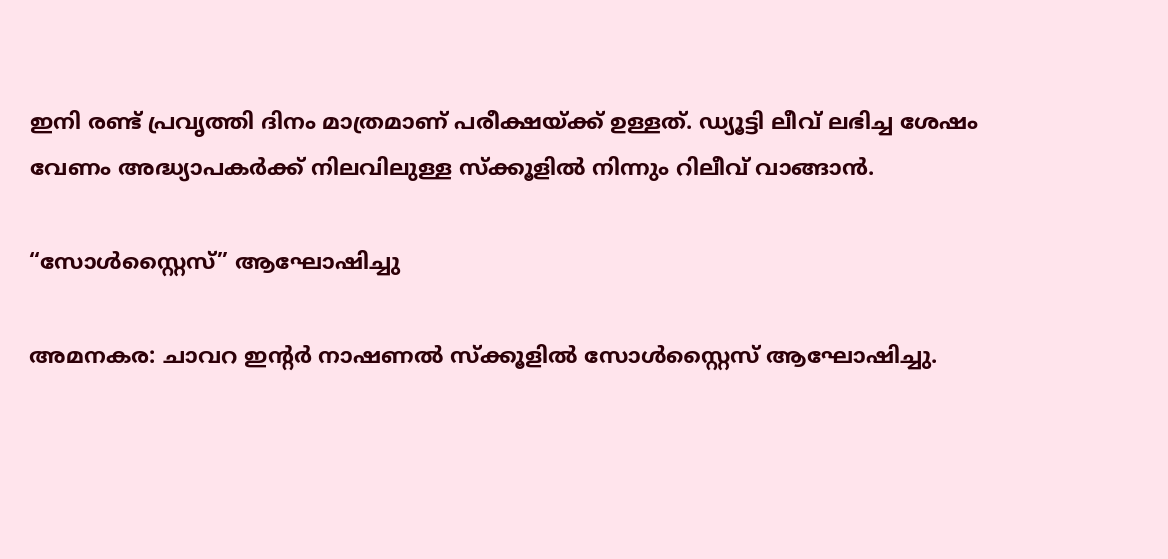ഇനി രണ്ട് പ്രവൃത്തി ദിനം മാത്രമാണ് പരീക്ഷയ്ക്ക് ഉള്ളത്. ഡ്യൂട്ടി ലീവ് ലഭിച്ച ശേഷം വേണം അദ്ധ്യാപകര്‍ക്ക് നിലവിലുള്ള സ്‌ക്കൂളില്‍ നിന്നും റിലീവ് വാങ്ങാന്‍.

“സോള്‍സ്റ്റൈസ്” ആഘോഷിച്ചു

അമനകര: ചാവറ ഇന്റര്‍ നാഷണല്‍ സ്‌ക്കൂളില്‍ സോള്‍സ്റ്റൈസ് ആഘോഷിച്ചു.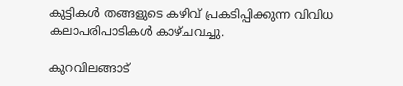കുട്ടികള്‍ തങ്ങളുടെ കഴിവ് പ്രകടിപ്പിക്കുന്ന വിവിധ കലാപരിപാടികള്‍ കാഴ്ചവച്ചു.

കുറവിലങ്ങാട്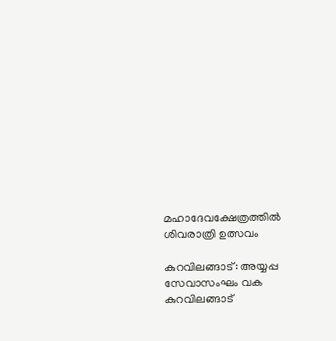മഹാദേവക്ഷേത്രത്തില്‍ ശിവരാത്രി ഉത്സവം

കുറവിലങ്ങാട്: അയ്യപ്പ സേവാസംഘം വക കുറവിലങ്ങാട്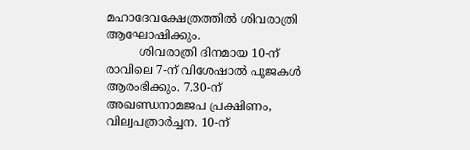മഹാദേവക്ഷേത്രത്തില്‍ ശിവരാത്രി ആഘോഷിക്കും.
         ശിവരാത്രി ദിനമായ 10-ന് രാവിലെ 7-ന് വിശേഷാല്‍ പൂജകള്‍ ആരംഭിക്കും. 7.30-ന് അഖണ്ഡനാമജപ പ്രക്ഷിണം, വില്വപത്രാര്‍ച്ചന. 10-ന്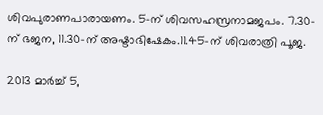ശിവപുരാണപാരായണം. 5-ന് ശിവസഹസ്രനാമജപം. 7.30-ന് ഭജന, 11.30-ന് അഷ്ടാഭിഷേകം.11.45-ന് ശിവരാത്രി പൂജ.

2013 മാർച്ച് 5,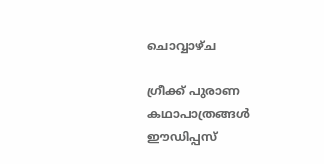ചൊവ്വാഴ്ച

ഗ്രീക്ക് പുരാണ കഥാപാത്രങ്ങള്‍ ഈഡിപ്പസ്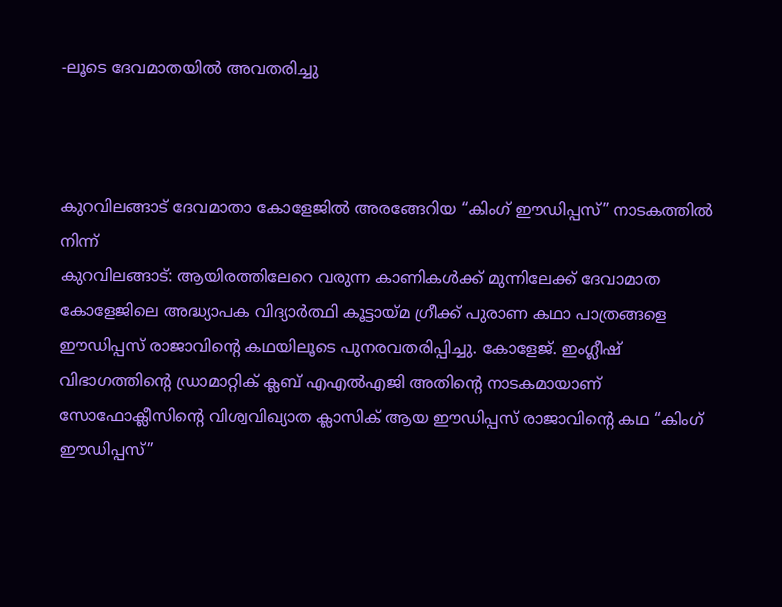-ലൂടെ ദേവമാതയില്‍ അവതരിച്ചു



കുറവിലങ്ങാട് ദേവമാതാ കോളേജില്‍ അരങ്ങേറിയ “കിംഗ് ഈഡിപ്പസ്” നാടകത്തില്‍ നിന്ന്
കുറവിലങ്ങാട്: ആയിരത്തിലേറെ വരുന്ന കാണികള്‍ക്ക് മുന്നിലേക്ക് ദേവാമാത കോളേജിലെ അദ്ധ്യാപക വിദ്യാര്‍ത്ഥി കൂട്ടായ്മ ഗ്രീക്ക് പുരാണ കഥാ പാത്രങ്ങളെ ഈഡിപ്പസ് രാജാവിന്റെ കഥയിലൂടെ പുനരവതരിപ്പിച്ചു. കോളേജ്. ഇംഗ്ലീഷ് വിഭാഗത്തിന്റെ ഡ്രാമാറ്റിക് ക്ലബ് എഎല്‍എജി അതിന്റെ നാടകമായാണ് സോഫോക്ലീസിന്റെ വിശ്വവിഖ്യാത ക്ലാസിക് ആയ ഈഡിപ്പസ് രാജാവിന്റെ കഥ “കിംഗ് ഈഡിപ്പസ്”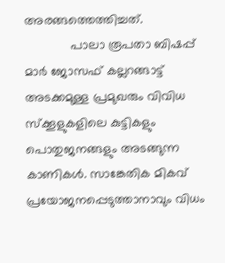അരങ്ങത്തെത്തിച്ചത്.
             പാലാ രൂപതാ ബിഷപ്പ് മാര്‍ ജോസഫ് കല്ലറങ്ങാട്ട് അടക്കമുള്ള പ്രമുഖരും വിവിധ സ്‌ക്കൂളുകളിലെ കുട്ടികളും പൊതുജനങ്ങളും അടങ്ങുന്ന കാണികള്‍. സാങ്കേതിക മികവ് പ്രയോജനപ്പെടുത്താനാവും വിധം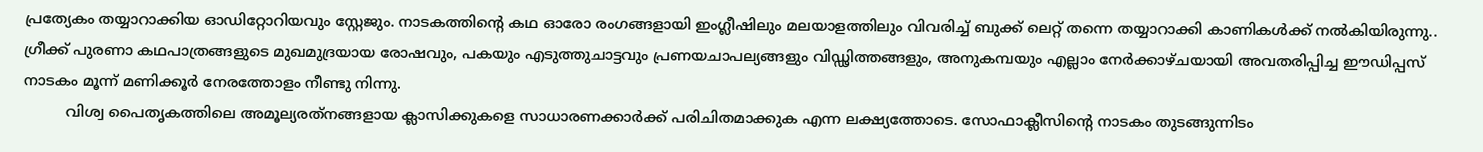പ്രത്യേകം തയ്യാറാക്കിയ ഓഡിറ്റോറിയവും സ്റ്റേജും. നാടകത്തിന്റെ കഥ ഓരോ രംഗങ്ങളായി ഇംഗ്ലീഷിലും മലയാളത്തിലും വിവരിച്ച് ബുക്ക് ലെറ്റ് തന്നെ തയ്യാറാക്കി കാണികള്‍ക്ക് നല്‍കിയിരുന്നു.. ഗ്രീക്ക് പുരണാ കഥപാത്രങ്ങളുടെ മുഖമുദ്രയായ രോഷവും, പകയും എടുത്തുചാട്ടവും പ്രണയചാപല്യങ്ങളും വിഡ്ഢിത്തങ്ങളും, അനുകമ്പയും എല്ലാം നേര്‍ക്കാഴ്ചയായി അവതരിപ്പിച്ച ഈഡിപ്പസ് നാടകം മൂന്ന് മണിക്കൂര്‍ നേരത്തോളം നീണ്ടു നിന്നു.
         വിശ്വ പൈതൃകത്തിലെ അമൂല്യരത്‌നങ്ങളായ ക്ലാസിക്കുകളെ സാധാരണക്കാര്‍ക്ക് പരിചിതമാക്കുക എന്ന ലക്ഷ്യത്തോടെ. സോഫാക്ലീസിന്റെ നാടകം തുടങ്ങുന്നിടം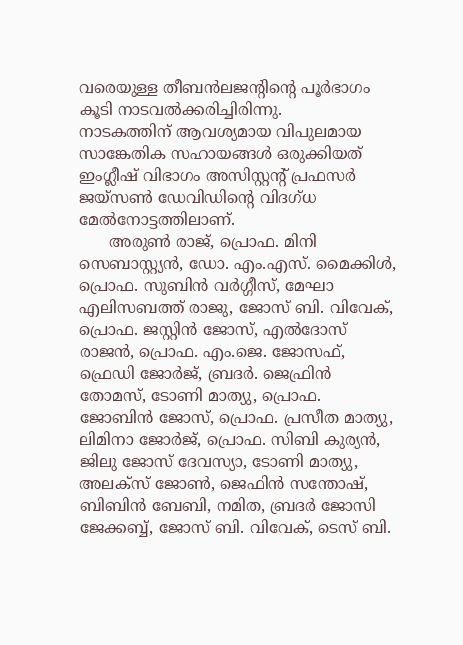വരെയുള്ള തീബന്‍ലജന്റിന്റെ പൂര്‍ഭാഗം കൂടി നാടവല്‍ക്കരിച്ചിരിന്നു.
നാടകത്തിന് ആവശ്യമായ വിപുലമായ സാങ്കേതിക സഹായങ്ങള്‍ ഒരുക്കിയത് ഇംഗ്ലീഷ് വിഭാഗം അസിസ്റ്റന്റ് പ്രഫസര്‍ ജയ്‌സണ്‍ ഡേവിഡിന്റെ വിദഗ്ധ മേല്‍നോട്ടത്തിലാണ്.
      അരുണ്‍ രാജ്, പ്രൊഫ. മിനി സെബാസ്റ്റ്യന്‍, ഡോ. എം.എസ്. മൈക്കിള്‍, പ്രൊഫ. സുബിന്‍ വര്‍ഗ്ഗീസ്, മേഘാ എലിസബത്ത് രാജു, ജോസ് ബി. വിവേക്, പ്രൊഫ. ജസ്റ്റിന്‍ ജോസ്, എല്‍ദോസ് രാജന്‍, പ്രൊഫ. എം.ജെ. ജോസഫ്, ഫ്രെഡി ജോര്‍ജ്, ബ്രദര്‍. ജെഫ്രിന്‍ തോമസ്, ടോണി മാത്യു, പ്രൊഫ. ജോബിന്‍ ജോസ്, പ്രൊഫ. പ്രസീത മാത്യു, ലിമിനാ ജോര്‍ജ്, പ്രൊഫ. സിബി കുര്യന്‍, ജിലു ജോസ് ദേവസ്യാ, ടോണി മാത്യു, അലക്‌സ് ജോണ്‍, ജെഫിന്‍ സന്തോഷ്, ബിബിന്‍ ബേബി, നമിത, ബ്രദര്‍ ജോസി ജേക്കബ്ബ്, ജോസ് ബി. വിവേക്, ടെസ് ബി.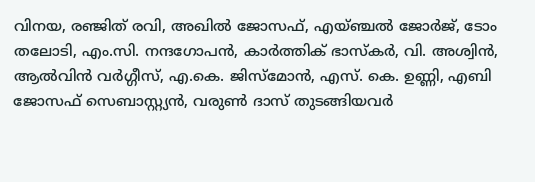വിനയ, രഞ്ജിത് രവി, അഖില്‍ ജോസഫ്, എയ്ഞ്ചല്‍ ജോര്‍ജ്, ടോം തലോടി, എം.സി. നന്ദഗോപന്‍, കാര്‍ത്തിക് ഭാസ്‌കര്‍, വി. അശ്വിന്‍, ആല്‍വിന്‍ വര്‍ഗ്ഗീസ്, എ.കെ. ജിസ്‌മോന്‍, എസ്. കെ. ഉണ്ണി, എബി ജോസഫ് സെബാസ്റ്റ്യന്‍, വരുണ്‍ ദാസ് തുടങ്ങിയവര്‍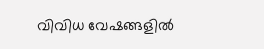വിവിധ വേഷങ്ങളില്‍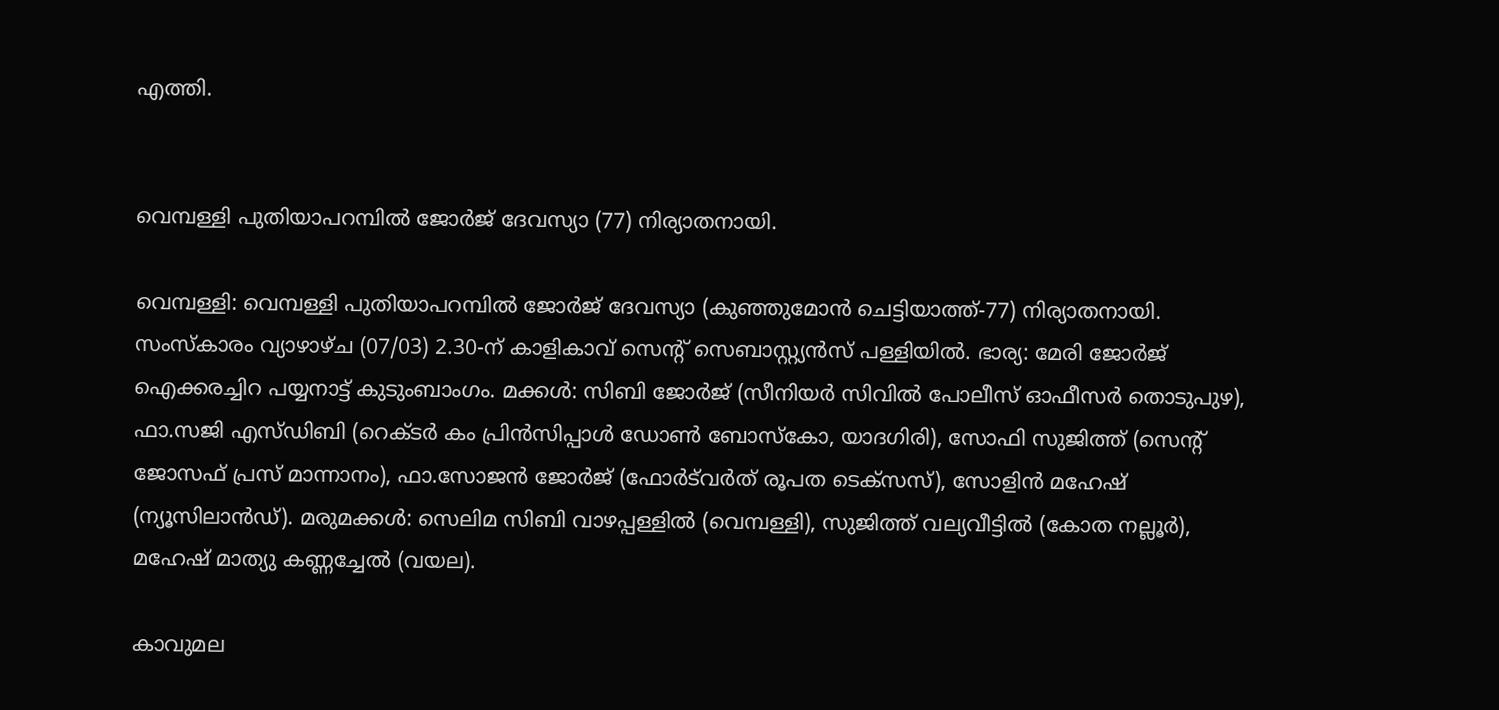എത്തി.


വെമ്പള്ളി പുതിയാപറമ്പില്‍ ജോര്‍ജ് ദേവസ്യാ (77) നിര്യാതനായി.

വെമ്പള്ളി: വെമ്പള്ളി പുതിയാപറമ്പില്‍ ജോര്‍ജ് ദേവസ്യാ (കുഞ്ഞുമോന്‍ ചെട്ടിയാത്ത്-77) നിര്യാതനായി. സംസ്‌കാരം വ്യാഴാഴ്ച (07/03) 2.30-ന് കാളികാവ് സെന്റ് സെബാസ്റ്റ്യന്‍സ് പള്ളിയില്‍. ഭാര്യ: മേരി ജോര്‍ജ് ഐക്കരച്ചിറ പയ്യനാട്ട് കുടുംബാംഗം. മക്കള്‍: സിബി ജോര്‍ജ് (സീനിയര്‍ സിവില്‍ പോലീസ് ഓഫീസര്‍ തൊടുപുഴ), ഫാ.സജി എസ്ഡിബി (റെക്ടര്‍ കം പ്രിന്‍സിപ്പാള്‍ ഡോണ്‍ ബോസ്‌കോ, യാദഗിരി), സോഫി സുജിത്ത് (സെന്റ് ജോസഫ് പ്രസ് മാന്നാനം), ഫാ.സോജന്‍ ജോര്‍ജ് (ഫോര്‍ട്‌വര്‍ത് രൂപത ടെക്‌സസ്), സോളിന്‍ മഹേഷ് (ന്യൂസിലാന്‍ഡ്). മരുമക്കള്‍: സെലിമ സിബി വാഴപ്പള്ളില്‍ (വെമ്പള്ളി), സുജിത്ത് വല്യവീട്ടില്‍ (കോത നല്ലൂര്‍), മഹേഷ് മാത്യു കണ്ണച്ചേല്‍ (വയല).

കാവുമല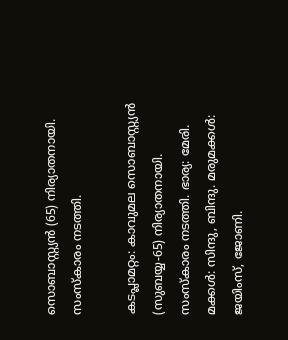സൊബാസ്റ്റ്യന്‍ (65) നിര്യാതനായി. സംസ്‌കാരം നടത്തി.

കടപ്ലാമറ്റം: കാവുമല സൊബാസ്റ്റ്യന്‍ (സുബയ്യ-65) നിര്യാതനായി. സംസ്‌കാരം നടത്തി. ഭാര്യ: മേരി. മക്കള്‍: സിന്ദു, ബിന്ദു. മരുമക്കള്‍: ജയിംസ്, ജോണി.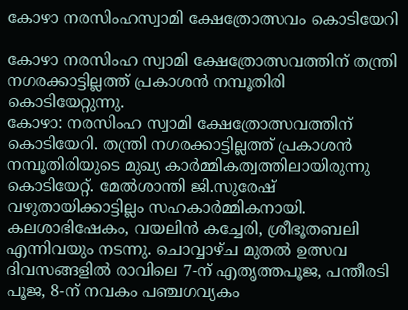കോഴാ നരസിംഹസ്വാമി ക്ഷേത്രോത്സവം കൊടിയേറി

കോഴാ നരസിംഹ സ്വാമി ക്ഷേത്രോത്സവത്തിന് തന്ത്രി നഗരക്കാട്ടില്ലത്ത് പ്രകാശന്‍ നമ്പൂതിരി കൊടിയേറ്റുന്നു.
കോഴാ: നരസിംഹ സ്വാമി ക്ഷേത്രോത്സവത്തിന് കൊടിയേറി. തന്ത്രി നഗരക്കാട്ടില്ലത്ത് പ്രകാശന്‍ നമ്പൂതിരിയുടെ മുഖ്യ കാര്‍മ്മികത്വത്തിലായിരുന്നു കൊടിയേറ്റ്. മേല്‍ശാന്തി ജി.സുരേഷ് വഴുതായിക്കാട്ടില്ലം സഹകാര്‍മ്മികനായി.
കലശാഭിഷേകം, വയലിന്‍ കച്ചേരി, ശ്രീഭൂതബലി എന്നിവയും നടന്നു. ചൊവ്വാഴ്ച മുതല്‍ ഉത്സവ ദിവസങ്ങളില്‍ രാവിലെ 7-ന് എതൃത്തപൂജ, പന്തീരടി പൂജ, 8-ന് നവകം പഞ്ചഗവ്യകം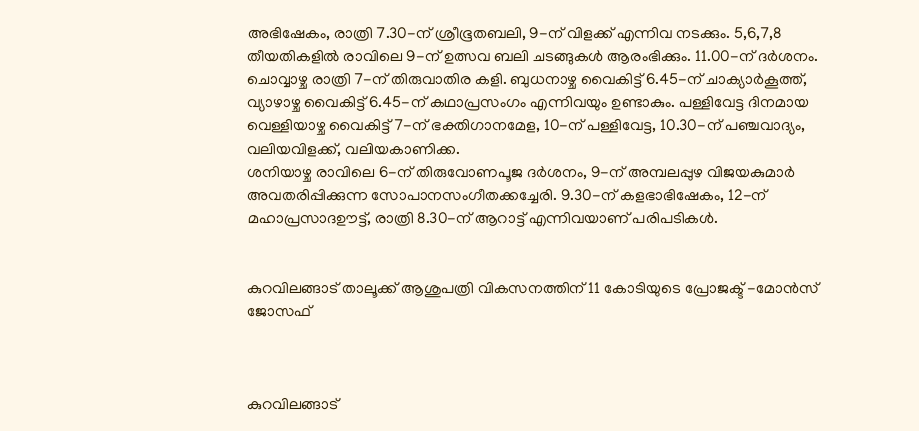അഭിഷേകം, രാത്രി 7.30-ന് ശ്രീഭൂതബലി, 9-ന് വിളക്ക് എന്നിവ നടക്കും. 5,6,7,8 തീയതികളില്‍ രാവിലെ 9-ന് ഉത്സവ ബലി ചടങ്ങുകള്‍ ആരംഭിക്കും. 11.00-ന് ദര്‍ശനം. ചൊവ്വാഴ്ച രാത്രി 7-ന് തിരുവാതിര കളി. ബുധനാഴ്ച വൈകിട്ട് 6.45-ന് ചാക്യാര്‍കൂത്ത്, വ്യാഴാഴ്ച വൈകിട്ട് 6.45-ന് കഥാപ്രസംഗം എന്നിവയും ഉണ്ടാകും. പള്ളിവേട്ട ദിനമായ വെള്ളിയാഴ്ച വൈകിട്ട് 7-ന് ഭക്തിഗാനമേള, 10-ന് പള്ളിവേട്ട, 10.30-ന് പഞ്ചവാദ്യം, വലിയവിളക്ക്, വലിയകാണിക്ക.
ശനിയാഴ്ച രാവിലെ 6-ന് തിരുവോണപൂജ ദര്‍ശനം, 9-ന് അമ്പലപ്പുഴ വിജയകുമാര്‍ അവതരിപ്പിക്കുന്ന സോപാനസംഗീതക്കച്ചേരി. 9.30-ന് കളഭാഭിഷേകം, 12-ന് മഹാപ്രസാദഊട്ട്, രാത്രി 8.30-ന് ആറാട്ട് എന്നിവയാണ് പരിപടികള്‍.


കുറവിലങ്ങാട് താലൂക്ക് ആശുപത്രി വികസനത്തിന് 11 കോടിയുടെ പ്രോജക്ട് -മോന്‍സ് ജോസഫ്



കുറവിലങ്ങാട്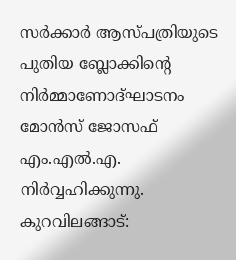സര്‍ക്കാര്‍ ആസ്പത്രിയുടെ പുതിയ ബ്ലോക്കിന്റെ നിര്‍മ്മാണോദ്ഘാടനം മോന്‍സ് ജോസഫ് എം.എല്‍.എ. നിര്‍വ്വഹിക്കുന്നു.
കുറവിലങ്ങാട്: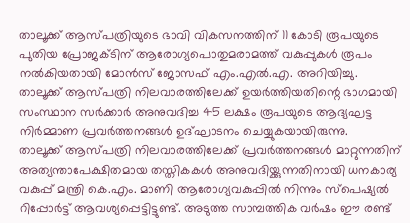താലൂക്ക് ആസ്പത്രിയുടെ ഭാവി വികസനത്തിന് 11 കോടി രൂപയുടെ പുതിയ പ്രോജക്ടിന് ആരോഗ്യപൊതുമരാമത്ത് വകുപ്പുകള്‍ രൂപം നല്‍കിയതായി മോന്‍സ് ജോസഫ് എം.എല്‍.എ. അറിയിച്ചു. താലൂക്ക് ആസ്പത്രി നിലവാരത്തിലേക്ക് ഉയര്‍ത്തിയതിന്റെ ഭാഗമായി സംസ്ഥാന സര്‍ക്കാര്‍ അനുവദിച്ച 45 ലക്ഷം രൂപയുടെ ആദ്യഘട്ട നിര്‍മ്മാണ പ്രവര്‍ത്തനങ്ങള്‍ ഉദ്ഘാടനം ചെയ്യുകയായിരുന്നു.
താലൂക്ക് ആസ്പത്രി നിലവാരത്തിലേക്ക് പ്രവര്‍ത്തനങ്ങള്‍ മാറ്റുന്നതിന് അത്യന്താപേക്ഷിതമായ തസ്തികകള്‍ അനുവദിയ്ക്കുന്നതിനായി ധനകാര്യ വകുപ്പ് മന്ത്രി കെ.എം. മാണി ആരോഗ്യവകുപ്പില്‍ നിന്നും സ്‌പെഷ്യല്‍ റിപ്പോര്‍ട്ട് ആവശ്യപ്പെട്ടിട്ടുണ്ട്. അടുത്ത സാമ്പത്തിക വര്‍ഷം ഈ രണ്ട്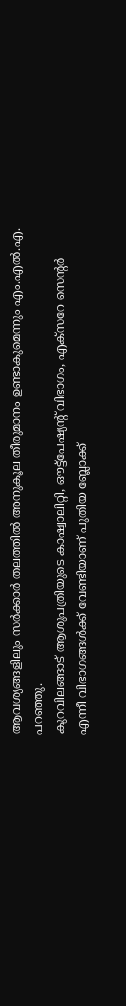ആവശ്യങ്ങളിലും സര്‍ക്കാര്‍ തലത്തില്‍ അനുകൂല തീരുമാനം ഉണ്ടാകുമെന്നും എം.എല്‍.എ. പറഞ്ഞു.
കുറവിലങ്ങാട് ആശുപത്രിയുടെ കാഷ്വാലിറ്റി, ഔട്ട്‌പേഷ്യന്റ് വിഭാഗം, എക്‌സറേ സെന്റര്‍ എന്നീ വിഭാഗങ്ങള്‍ക്ക് വേണ്ടിയാണ് പുതിയ ബ്ലോക്ക്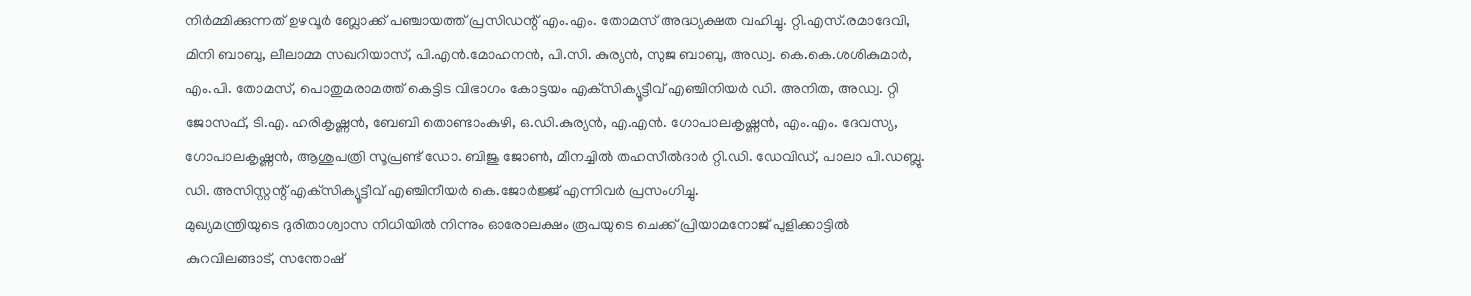നിര്‍മ്മിക്കുന്നത് ഉഴവൂര്‍ ബ്ലോക്ക് പഞ്ചായത്ത് പ്രസിഡന്റ് എം.എം. തോമസ് അദ്ധ്യക്ഷത വഹിച്ചു. റ്റി.എസ്.രമാദേവി, മിനി ബാബു, ലീലാമ്മ സഖറിയാസ്, പി.എന്‍.മോഹനന്‍, പി.സി. കുര്യന്‍, സുജ ബാബു, അഡ്വ. കെ.കെ.ശശികുമാര്‍, എം.പി. തോമസ്, പൊതുമരാമത്ത് കെട്ടിട വിഭാഗം കോട്ടയം എക്‌സിക്യൂട്ടീവ് എഞ്ചിനിയര്‍ ഡി. അനിത, അഡ്വ. റ്റി ജോസഫ്, ടി.എ. ഹരികൃഷ്ണന്‍, ബേബി തൊണ്ടാംകുഴി, ഒ.ഡി.കുര്യന്‍, എ.എന്‍. ഗോപാലകൃഷ്ണന്‍, എം.എം. ദേവസ്യ, ഗോപാലകൃഷ്ണന്‍, ആശുപത്രി സൂപ്രണ്ട് ഡോ. ബിജു ജോണ്‍, മീനച്ചില്‍ തഹസീല്‍ദാര്‍ റ്റി.ഡി. ഡേവിഡ്, പാലാ പി.ഡബ്ലു. ഡി. അസിസ്റ്റന്റ് എക്‌സിക്യൂട്ടീവ് എഞ്ചിനീയര്‍ കെ.ജോര്‍ജ്ജ് എന്നിവര്‍ പ്രസംഗിച്ചു.
മുഖ്യമന്ത്രിയുടെ ദുരിതാശ്വാസ നിധിയില്‍ നിന്നും ഓരോലക്ഷം രൂപയുടെ ചെക്ക് പ്രിയാമനോജ് പുളിക്കാട്ടില്‍ കുറവിലങ്ങാട്, സന്തോഷ്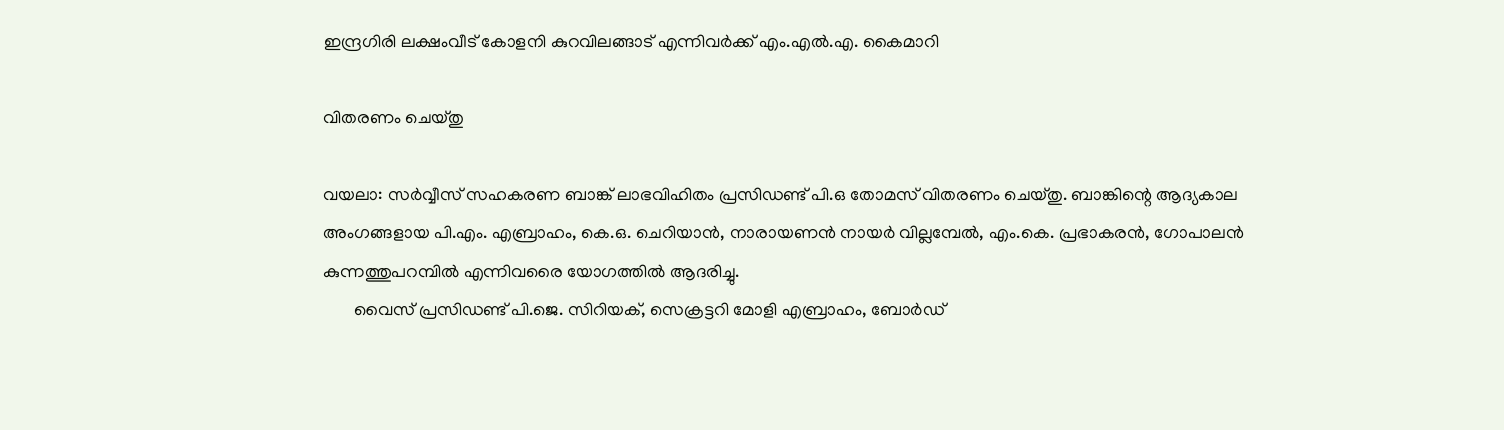ഇന്ദ്രഗിരി ലക്ഷംവീട് കോളനി കുറവിലങ്ങാട് എന്നിവര്‍ക്ക് എം.എല്‍.എ. കൈമാറി

വിതരണം ചെയ്തു

വയലാ: സര്‍വ്വീസ് സഹകരണ ബാങ്ക് ലാഭവിഹിതം പ്രസിഡണ്ട് പി.ഒ തോമസ് വിതരണം ചെയ്തു. ബാങ്കിന്റെ ആദ്യകാല അംഗങ്ങളായ പി.എം. എബ്രാഹം, കെ.ഒ. ചെറിയാന്‍, നാരായണന്‍ നായര്‍ വില്ലമ്പേല്‍, എം.കെ. പ്രഭാകരന്‍, ഗോപാലന്‍ കുന്നത്തുപറമ്പില്‍ എന്നിവരൈ യോഗത്തില്‍ ആദരിച്ചു.
       വൈസ് പ്രസിഡണ്ട് പി.ജെ. സിറിയക്, സെക്രട്ടറി മോളി എബ്രാഹം, ബോര്‍ഡ്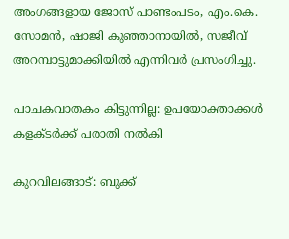അംഗങ്ങളായ ജോസ് പാണ്ടംപടം, എം.കെ. സോമന്‍, ഷാജി കുഞ്ഞാനായില്‍, സജീവ് അറമ്പാട്ടുമാക്കിയില്‍ എന്നിവര്‍ പ്രസംഗിച്ചു.

പാചകവാതകം കിട്ടുന്നില്ല: ഉപയോക്താക്കള്‍ കളക്ടര്‍ക്ക് പരാതി നല്‍കി

കുറവിലങ്ങാട്: ബുക്ക്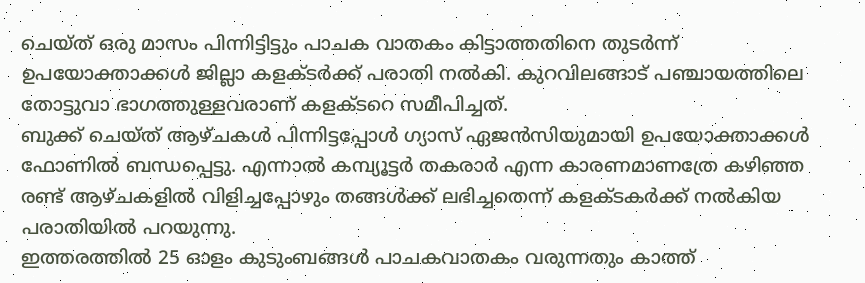ചെയ്ത് ഒരു മാസം പിന്നിട്ടിട്ടും പാചക വാതകം കിട്ടാത്തതിനെ തുടര്‍ന്ന് ഉപയോക്താക്കള്‍ ജില്ലാ കളക്ടര്‍ക്ക് പരാതി നല്‍കി. കുറവിലങ്ങാട് പഞ്ചായത്തിലെ തോട്ടുവാ ഭാഗത്തുള്ളവരാണ് കളക്ടറെ സമീപിച്ചത്.
ബുക്ക് ചെയ്ത് ആഴ്ചകള്‍ പിന്നിട്ടപ്പോള്‍ ഗ്യാസ് ഏജന്‍സിയുമായി ഉപയോക്താക്കള്‍ ഫോണില്‍ ബന്ധപ്പെട്ടു. എന്നാല്‍ കമ്പ്യൂട്ടര്‍ തകരാര്‍ എന്ന കാരണമാണത്രേ കഴിഞ്ഞ രണ്ട് ആഴ്ചകളില്‍ വിളിച്ചപ്പോഴും തങ്ങള്‍ക്ക് ലഭിച്ചതെന്ന് കളക്ടകര്‍ക്ക് നല്‍കിയ പരാതിയില്‍ പറയുന്നു.
ഇത്തരത്തില്‍ 25 ഓളം കുടുംബങ്ങള്‍ പാചകവാതകം വരുന്നതും കാത്ത്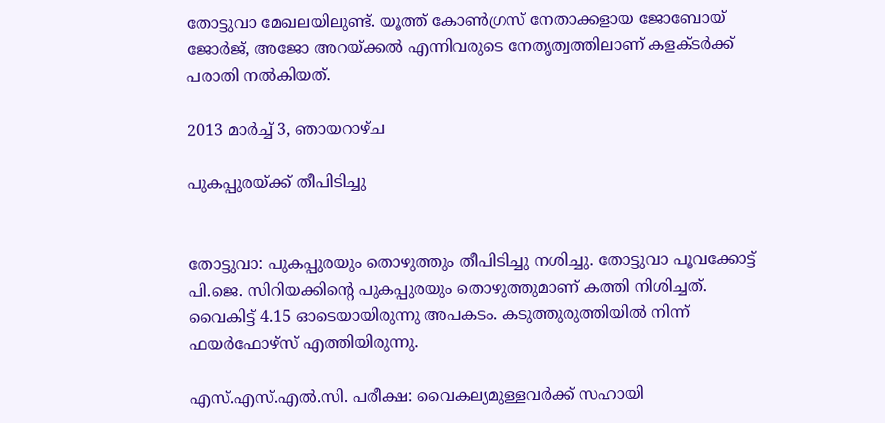തോട്ടുവാ മേഖലയിലുണ്ട്. യൂത്ത് കോണ്‍ഗ്രസ് നേതാക്കളായ ജോബോയ് ജോര്‍ജ്, അജോ അറയ്ക്കല്‍ എന്നിവരുടെ നേതൃത്വത്തിലാണ് കളക്ടര്‍ക്ക് പരാതി നല്‍കിയത്.

2013 മാർച്ച് 3, ഞായറാഴ്‌ച

പുകപ്പുരയ്ക്ക് തീപിടിച്ചു


തോട്ടുവാ: പുകപ്പുരയും തൊഴുത്തും തീപിടിച്ചു നശിച്ചു. തോട്ടുവാ പൂവക്കോട്ട് പി.ജെ. സിറിയക്കിന്റെ പുകപ്പുരയും തൊഴുത്തുമാണ് കത്തി നിശിച്ചത്. വൈകിട്ട് 4.15 ഓടെയായിരുന്നു അപകടം. കടുത്തുരുത്തിയില്‍ നിന്ന് ഫയര്‍ഫോഴ്‌സ് എത്തിയിരുന്നു.

എസ്.എസ്.എല്‍.സി. പരീക്ഷ: വൈകല്യമുള്ളവര്‍ക്ക് സഹായി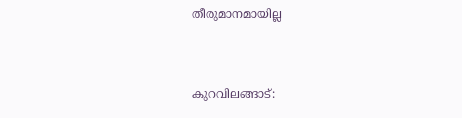തീരുമാനമായില്ല


കുറവിലങ്ങാട്: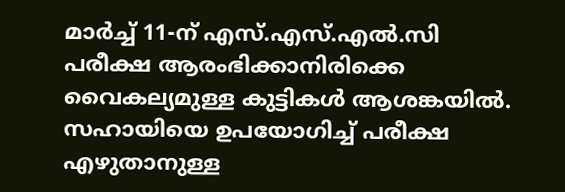മാര്‍ച്ച് 11-ന് എസ്.എസ്.എല്‍.സി പരീക്ഷ ആരംഭിക്കാനിരിക്കെ വൈകല്യമുള്ള കുട്ടികള്‍ ആശങ്കയില്‍. സഹായിയെ ഉപയോഗിച്ച് പരീക്ഷ എഴുതാനുള്ള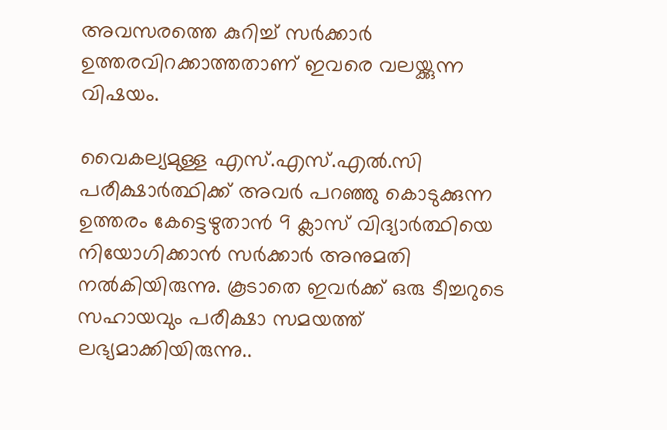അവസരത്തെ കുറിച്ച് സര്‍ക്കാര്‍ ഉത്തരവിറക്കാത്തതാണ് ഇവരെ വലയ്ക്കുന്ന വിഷയം.

വൈകല്യമുള്ള എസ്.എസ്.എല്‍.സി പരീക്ഷാര്‍ത്ഥിക്ക് അവര്‍ പറഞ്ഞു കൊടുക്കുന്ന ഉത്തരം കേട്ടെഴുതാന്‍ 9 ക്ലാസ് വിദ്യാര്‍ത്ഥിയെ നിയോഗിക്കാന്‍ സര്‍ക്കാര്‍ അനുമതി നല്‍കിയിരുന്നു. കൂടാതെ ഇവര്‍ക്ക് ഒരു ടീച്ചറുടെ സഹായവും പരീക്ഷാ സമയത്ത് ലഭ്യമാക്കിയിരുന്നു..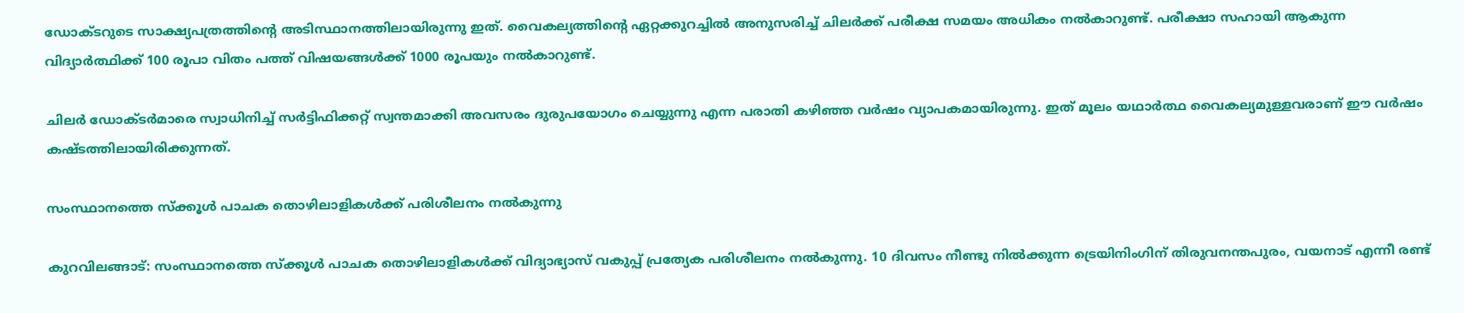ഡോക്ടറുടെ സാക്ഷ്യപത്രത്തിന്റെ അടിസ്ഥാനത്തിലായിരുന്നു ഇത്. വൈകല്യത്തിന്റെ ഏറ്റക്കുറച്ചില്‍ അനുസരിച്ച് ചിലര്‍ക്ക് പരീക്ഷ സമയം അധികം നല്‍കാറുണ്ട്. പരീക്ഷാ സഹായി ആകുന്ന വിദ്യാര്‍ത്ഥിക്ക് 100 രൂപാ വിതം പത്ത് വിഷയങ്ങള്‍ക്ക് 1000 രൂപയും നല്‍കാറുണ്ട്.

ചിലര്‍ ഡോക്ടര്‍മാരെ സ്വാധിനിച്ച് സര്‍ട്ടിഫിക്കറ്റ് സ്വന്തമാക്കി അവസരം ദുരുപയോഗം ചെയ്യുന്നു എന്ന പരാതി കഴിഞ്ഞ വര്‍ഷം വ്യാപകമായിരുന്നു. ഇത് മൂലം യഥാര്‍ത്ഥ വൈകല്യമുള്ളവരാണ് ഈ വര്‍ഷം കഷ്ടത്തിലായിരിക്കുന്നത്.

സംസ്ഥാനത്തെ സ്‌ക്കൂള്‍ പാചക തൊഴിലാളികള്‍ക്ക് പരിശീലനം നല്‍കുന്നു

കുറവിലങ്ങാട്: സംസ്ഥാനത്തെ സ്‌ക്കൂള്‍ പാചക തൊഴിലാളികള്‍ക്ക് വിദ്യാഭ്യാസ് വകുപ്പ് പ്രത്യേക പരിശീലനം നല്‍കുന്നു. 10 ദിവസം നീണ്ടു നില്‍ക്കുന്ന ട്രെയിനിംഗിന് തിരുവനന്തപുരം, വയനാട് എന്നീ രണ്ട്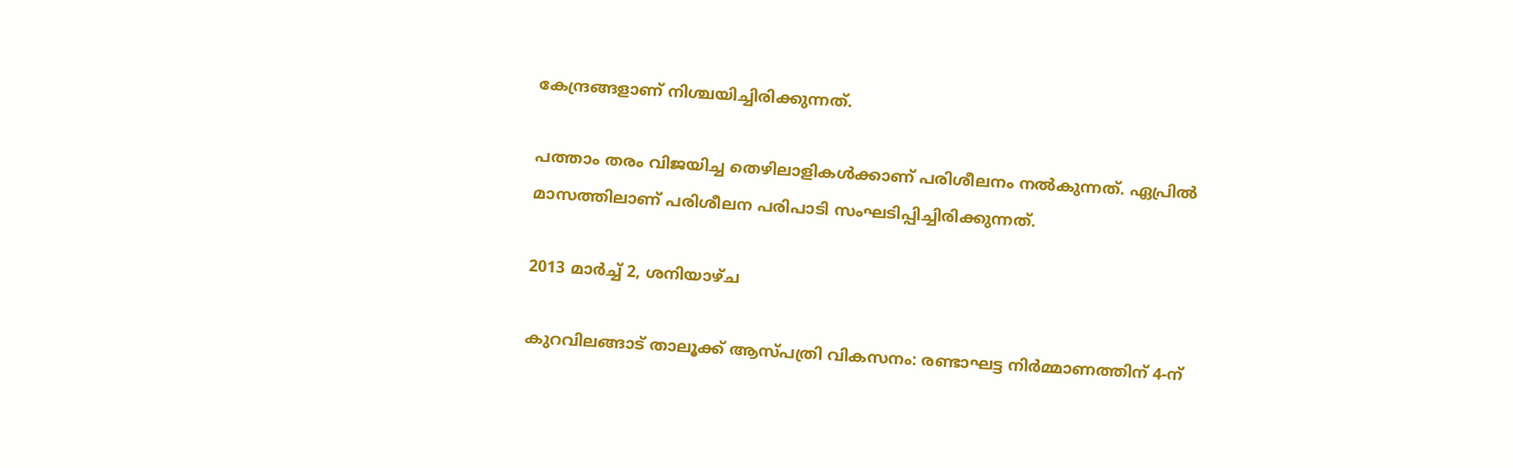കേന്ദ്രങ്ങളാണ് നിശ്ചയിച്ചിരിക്കുന്നത്.

പത്താം തരം വിജയിച്ച തെഴിലാളികള്‍ക്കാണ് പരിശീലനം നല്‍കുന്നത്. ഏപ്രില്‍ മാസത്തിലാണ് പരിശീലന പരിപാടി സംഘടിപ്പിച്ചിരിക്കുന്നത്.

2013 മാർച്ച് 2, ശനിയാഴ്‌ച

കുറവിലങ്ങാട് താലൂക്ക് ആസ്പത്രി വികസനം: രണ്ടാഘട്ട നിര്‍മ്മാണത്തിന് 4-ന്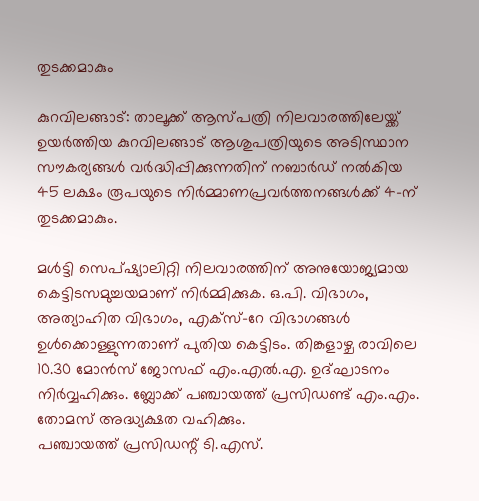തുടക്കമാകും

കുറവിലങ്ങാട്: താലൂക്ക് ആസ്പത്രി നിലവാരത്തിലേയ്ക്ക് ഉയര്‍ത്തിയ കുറവിലങ്ങാട് ആശുപത്രിയുടെ അടിസ്ഥാന സൗകര്യങ്ങള്‍ വര്‍ദ്ധിപ്പിക്കുന്നതിന് നബാര്‍ഡ് നല്‍കിയ 45 ലക്ഷം രൂപയുടെ നിര്‍മ്മാണപ്രവര്‍ത്തനങ്ങള്‍ക്ക് 4-ന് തുടക്കമാകും.

മള്‍ട്ടി സെപ്ഷ്യാലിറ്റി നിലവാരത്തിന് അനുയോജ്യമായ കെട്ടിടസമുച്ചയമാണ് നിര്‍മ്മിക്കുക. ഒ.പി. വിഭാഗം, അത്യാഹിത വിഭാഗം, എക്‌സ്-റേ വിഭാഗങ്ങള്‍ ഉള്‍ക്കൊള്ളുന്നതാണ് പുതിയ കെട്ടിടം. തിങ്കളാഴ്ച രാവിലെ 10.30 മോന്‍സ് ജോസഫ് എം.എല്‍.എ. ഉദ്ഘാടനം നിര്‍വ്വഹിക്കും. ബ്ലോക്ക് പഞ്ചായത്ത് പ്രസിഡണ്ട് എം.എം. തോമസ് അദ്ധ്യക്ഷത വഹിക്കും.
പഞ്ചായത്ത് പ്രസിഡന്റ് ടി.എസ്.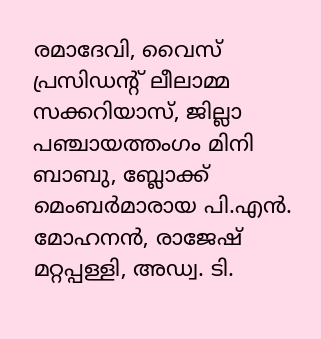രമാദേവി, വൈസ് പ്രസിഡന്റ് ലീലാമ്മ സക്കറിയാസ്, ജില്ലാ പഞ്ചായത്തംഗം മിനി ബാബു, ബ്ലോക്ക് മെംബര്‍മാരായ പി.എന്‍. മോഹനന്‍, രാജേഷ് മറ്റപ്പള്ളി, അഡ്വ. ടി.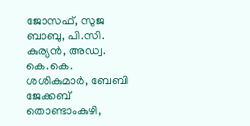ജോസഫ്, സുജ ബാബു, പി.സി. കുര്യന്‍, അഡ്വ. കെ.കെ. ശശികുമാര്‍, ബേബി ജേക്കബ് തൊണ്ടാംകുഴി,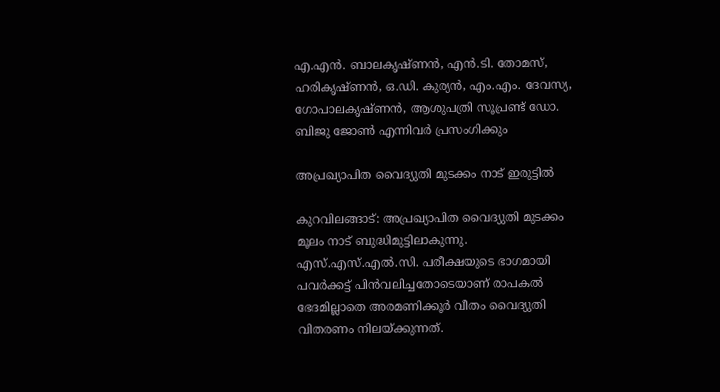എ.എന്‍. ബാലകൃഷ്ണന്‍, എന്‍.ടി. തോമസ്, ഹരികൃഷ്ണന്‍, ഒ.ഡി. കുര്യന്‍, എം.എം. ദേവസ്യ, ഗോപാലകൃഷ്ണന്‍, ആശുപത്രി സൂപ്രണ്ട് ഡോ. ബിജു ജോണ്‍ എന്നിവര്‍ പ്രസംഗിക്കും

അപ്രഖ്യാപിത വൈദ്യുതി മുടക്കം നാട് ഇരുട്ടില്‍

കുറവിലങ്ങാട്: അപ്രഖ്യാപിത വൈദ്യുതി മുടക്കം മൂലം നാട് ബുദ്ധിമുട്ടിലാകുന്നു. എസ്.എസ്.എല്‍.സി. പരീക്ഷയുടെ ഭാഗമായി പവര്‍ക്കട്ട് പിന്‍വലിച്ചതോടെയാണ് രാപകല്‍ ഭേദമില്ലാതെ അരമണിക്കൂര്‍ വീതം വൈദ്യുതി വിതരണം നിലയ്ക്കുന്നത്.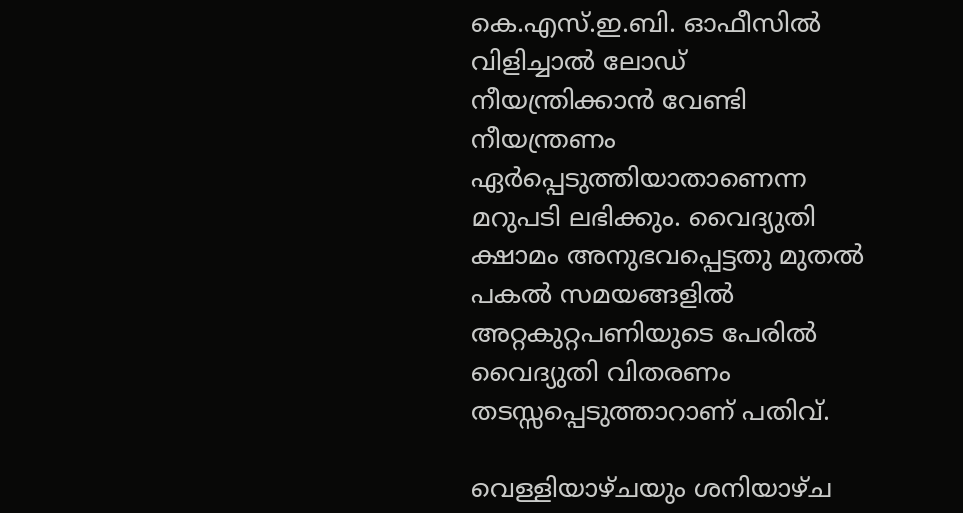കെ.എസ്.ഇ.ബി. ഓഫീസില്‍ വിളിച്ചാല്‍ ലോഡ് നീയന്ത്രിക്കാന്‍ വേണ്ടി നീയന്ത്രണം ഏര്‍പ്പെടുത്തിയാതാണെന്ന മറുപടി ലഭിക്കും. വൈദ്യുതി ക്ഷാമം അനുഭവപ്പെട്ടതു മുതല്‍ പകല്‍ സമയങ്ങളില്‍ അറ്റകുറ്റപണിയുടെ പേരില്‍ വൈദ്യുതി വിതരണം തടസ്സപ്പെടുത്താറാണ് പതിവ്.

വെള്ളിയാഴ്ചയും ശനിയാഴ്ച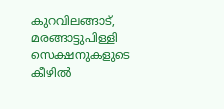കുറവിലങ്ങാട്, മരങ്ങാട്ടുപിള്ളി സെക്ഷനുകളുടെ കീഴില്‍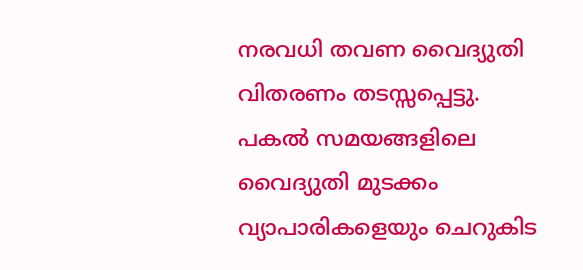നരവധി തവണ വൈദ്യുതി വിതരണം തടസ്സപ്പെട്ടു. പകല്‍ സമയങ്ങളിലെ വൈദ്യുതി മുടക്കം വ്യാപാരികളെയും ചെറുകിട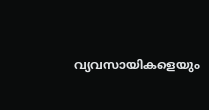വ്യവസായികളെയും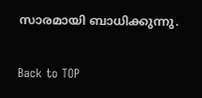സാരമായി ബാധിക്കുന്നു.

Back to TOP